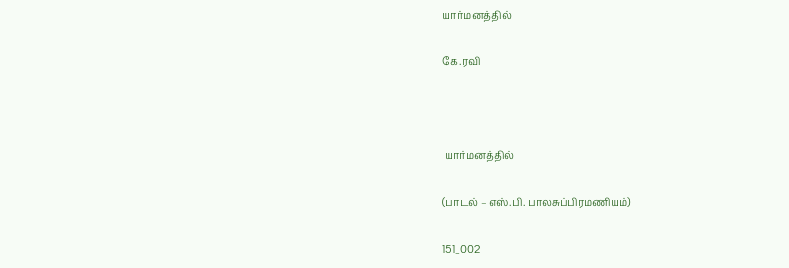யார்மனத்தில்

கே.ரவி



 யார்மனத்தில்

(பாடல் – எஸ்.பி. பாலசுப்பிரமணியம்)

151_002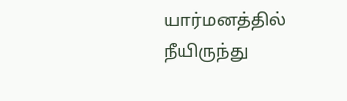யார்மனத்தில் நீயிருந்து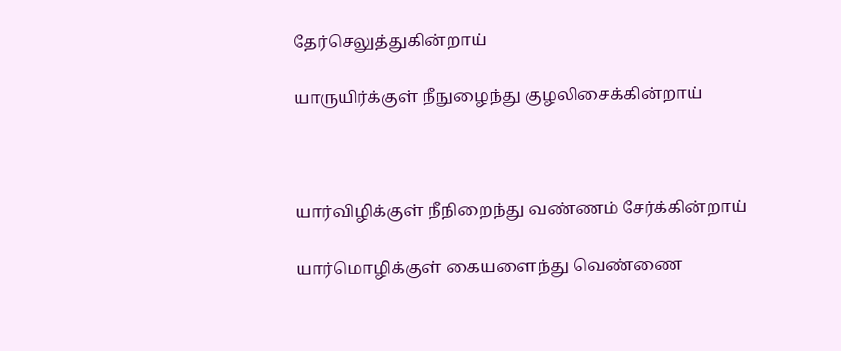தேர்செலுத்துகின்றாய்

யாருயிர்க்குள் நீநுழைந்து குழலிசைக்கின்றாய்



யார்விழிக்குள் நீநிறைந்து வண்ணம் சேர்க்கின்றாய்

யார்மொழிக்குள் கையளைந்து வெண்ணை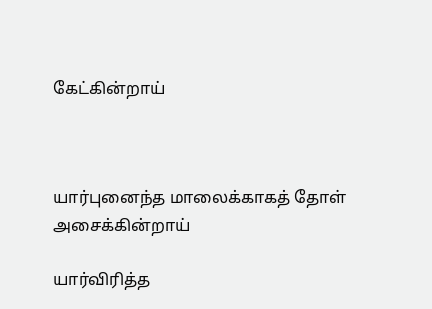கேட்கின்றாய்



யார்புனைந்த மாலைக்காகத் தோள் அசைக்கின்றாய்

யார்விரித்த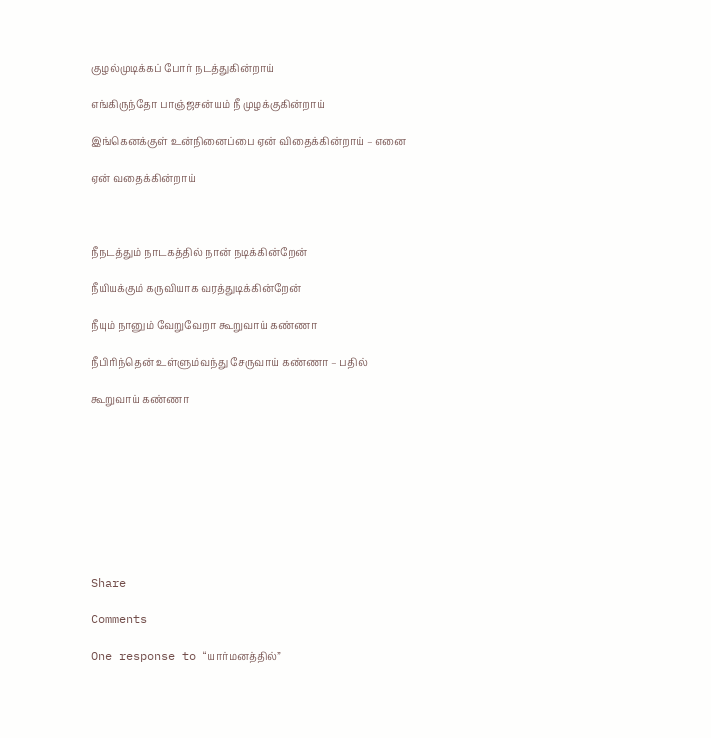குழல்முடிக்கப் போர் நடத்துகின்றாய்

எங்கிருந்தோ பாஞ்ஜசன்யம் நீ முழக்குகின்றாய்

இங்கெனக்குள் உன்நினைப்பை ஏன் விதைக்கின்றாய் – எனை

ஏன் வதைக்கின்றாய்



நீநடத்தும் நாடகத்தில் நான் நடிக்கின்றேன்

நீயியக்கும் கருவியாக வரத்துடிக்கின்றேன்

நீயும் நானும் வேறுவேறா கூறுவாய் கண்ணா

நீபிரிந்தென் உள்ளும்வந்து சேருவாய் கண்ணா – பதில்

கூறுவாய் கண்ணா









Share

Comments

One response to “யார்மனத்தில்”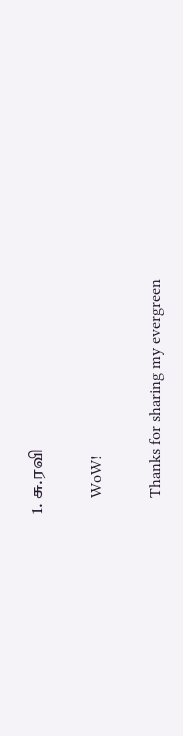1. சு.ரவி

    WoW!

    Thanks for sharing my evergreen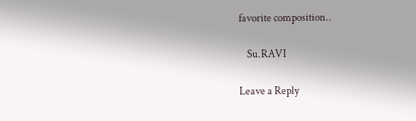favorite composition..

    Su.RAVI

Leave a Reply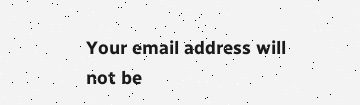Your email address will not be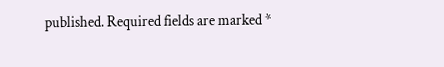published. Required fields are marked *